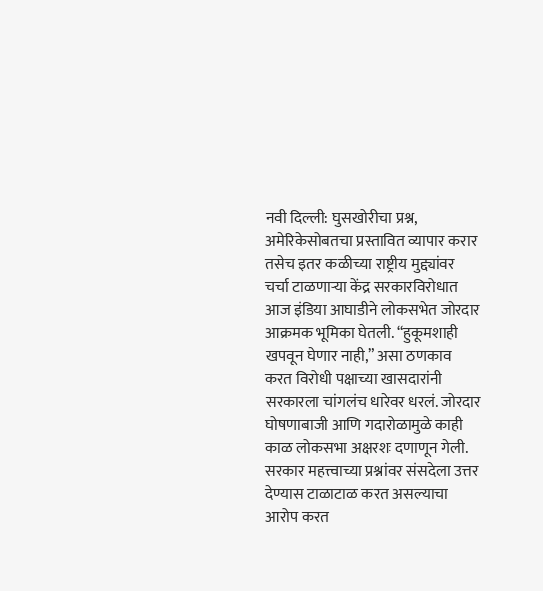नवी दिल्ली: घुसखोरीचा प्रश्न, अमेरिकेसोबतचा प्रस्तावित व्यापार करार तसेच इतर कळीच्या राष्ट्रीय मुद्द्यांवर चर्चा टाळणाऱ्या केंद्र सरकारविरोधात आज इंडिया आघाडीने लोकसभेत जोरदार आक्रमक भूमिका घेतली. “हुकूमशाही खपवून घेणार नाही,” असा ठणकाव करत विरोधी पक्षाच्या खासदारांनी सरकारला चांगलंच धारेवर धरलं. जोरदार घोषणाबाजी आणि गदारोळामुळे काही काळ लोकसभा अक्षरशः दणाणून गेली.
सरकार महत्त्वाच्या प्रश्नांवर संसदेला उत्तर देण्यास टाळाटाळ करत असल्याचा आरोप करत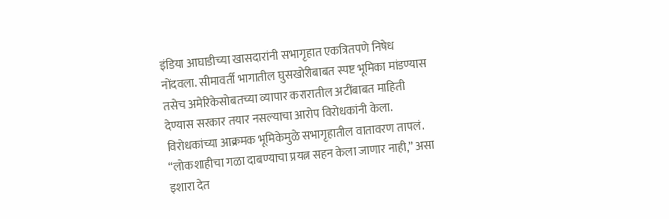इंडिया आघाडीच्या खासदारांनी सभागृहात एकत्रितपणे निषेध नोंदवला. सीमावर्ती भागातील घुसखोरीबाबत स्पष्ट भूमिका मांडण्यास तसेच अमेरिकेसोबतच्या व्यापार करारातील अटींबाबत माहिती देण्यास सरकार तयार नसल्याचा आरोप विरोधकांनी केला.
विरोधकांच्या आक्रमक भूमिकेमुळे सभागृहातील वातावरण तापलं. “लोकशाहीचा गळा दाबण्याचा प्रयत्न सहन केला जाणार नाही,” असा इशारा देत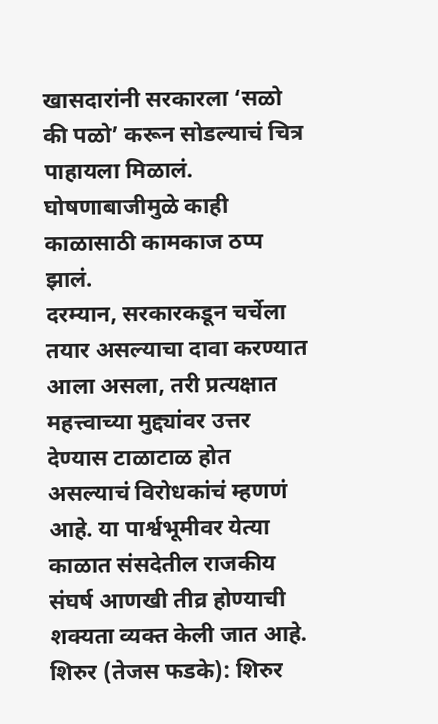खासदारांनी सरकारला ‘सळो की पळो’ करून सोडल्याचं चित्र पाहायला मिळालं. घोषणाबाजीमुळे काही काळासाठी कामकाज ठप्प झालं.
दरम्यान, सरकारकडून चर्चेला तयार असल्याचा दावा करण्यात आला असला, तरी प्रत्यक्षात महत्त्वाच्या मुद्द्यांवर उत्तर देण्यास टाळाटाळ होत असल्याचं विरोधकांचं म्हणणं आहे. या पार्श्वभूमीवर येत्या काळात संसदेतील राजकीय संघर्ष आणखी तीव्र होण्याची शक्यता व्यक्त केली जात आहे.
शिरुर (तेजस फडके): शिरुर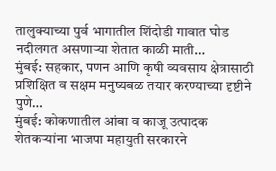तालुक्याच्या पुर्व भागातील शिंदोडी गावात घोड नदीलगत असणाऱ्या शेतात काळी माती…
मुंबई: सहकार, पणन आणि कृषी व्यवसाय क्षेत्रासाठी प्रशिक्षित व सक्षम मनुष्यबळ तयार करण्याच्या दृष्टीने पुणे…
मुंबई: कोकणातील आंबा व काजू उत्पादक शेतकऱ्यांना भाजपा महायुती सरकारने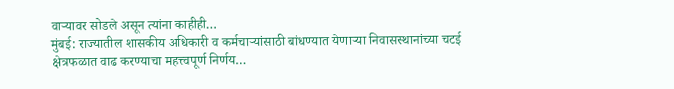वाऱ्यावर सोडले असून त्यांना काहीही…
मुंबई: राज्यातील शासकीय अधिकारी व कर्मचाऱ्यांसाठी बांधण्यात येणाऱ्या निवासस्थानांच्या चटई क्षेत्रफळात वाढ करण्याचा महत्त्वपूर्ण निर्णय…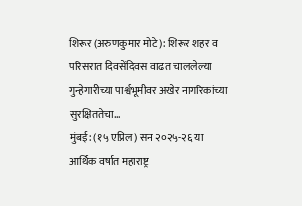शिरूर (अरुणकुमार मोटे): शिरूर शहर व परिसरात दिवसेंदिवस वाढत चाललेल्या गुन्हेगारीच्या पार्श्वभूमीवर अखेर नागरिकांच्या सुरक्षिततेचा…
मुंबई: (१५ एप्रिल) सन २०२५-२६ या आर्थिक वर्षात महाराष्ट्र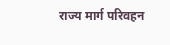राज्य मार्ग परिवहन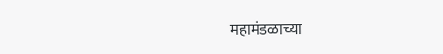महामंडळाच्या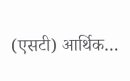(एसटी) आर्थिक…